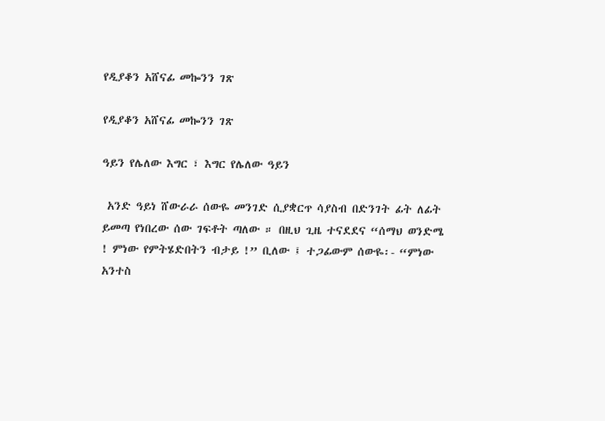የዲያቆን አሸናፊ መኰንን ገጽ

የዲያቆን አሸናፊ መኰንን ገጽ

ዓይን የሌለው እግር ፣ እግር የሌለው ዓይን

 አንድ ዓይነ ሸውራራ ሰውዬ መንገድ ሲያቋርጥ ሳያስብ በድንገት ፊት ለፊት ይመጣ የነበረው ሰው ገፍቶት ጣለው ። በዚህ ጊዜ ተናደደና “ሰማህ ወንድሜ ! ምነው የምትሄድበትን ብታይ !” ቢለው ፤ ተጋፊውም ሰውዬ፡- “ምነው አንተስ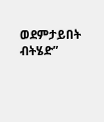ወደምታይበት ብትሄድ”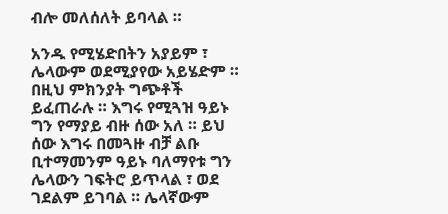ብሎ መለሰለት ይባላል ።

አንዱ የሚሄድበትን አያይም ፣ ሌላውም ወደሚያየው አይሄድም ። በዚህ ምክንያት ግጭቶች ይፈጠራሉ ። እግሩ የሚጓዝ ዓይኑ ግን የማያይ ብዙ ሰው አለ ። ይህ ሰው እግሩ በመጓዙ ብቻ ልቡ ቢተማመንም ዓይኑ ባለማየቱ ግን ሌላውን ገፍትሮ ይጥላል ፣ ወደ ገደልም ይገባል ። ሌላኛውም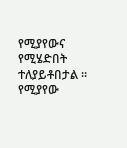የሚያየውና የሚሄድበት ተለያይቶበታል ። የሚያየው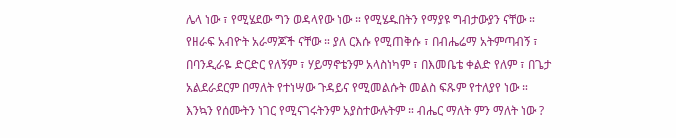ሌላ ነው ፣ የሚሄደው ግን ወዳላየው ነው ። የሚሄዱበትን የማያዩ ግብታውያን ናቸው ። የዘራፍ አብዮት አራማጆች ናቸው ። ያለ ርእሱ የሚጠቅሱ ፣ በብሔሬማ አትምጣብኝ ፣ በባንዲራዬ ድርድር የለኝም ፣ ሃይማኖቴንም አላስነካም ፣ በእመቤቴ ቀልድ የለም ፣ በጌታ አልደራደርም በማለት የተነሣው ጉዳይና የሚመልሱት መልስ ፍጹም የተለያየ ነው ። እንኳን የሰሙትን ነገር የሚናገሩትንም አያስተውሉትም ። ብሔር ማለት ምን ማለት ነው ?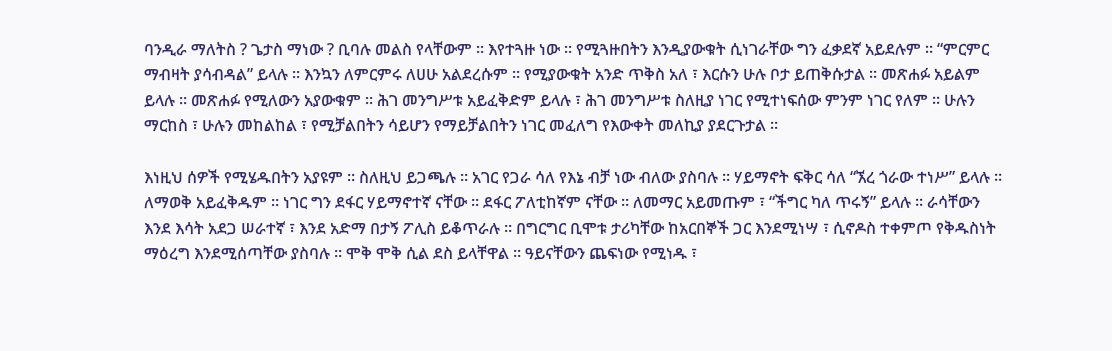ባንዲራ ማለትስ ? ጌታስ ማነው ? ቢባሉ መልስ የላቸውም ። እየተጓዙ ነው ። የሚጓዙበትን እንዲያውቁት ሲነገራቸው ግን ፈቃደኛ አይደሉም ። “ምርምር ማብዛት ያሳብዳል” ይላሉ ። እንኳን ለምርምሩ ለሀሁ አልደረሱም ። የሚያውቁት አንድ ጥቅስ አለ ፣ እርሱን ሁሉ ቦታ ይጠቅሱታል ። መጽሐፉ አይልም ይላሉ ። መጽሐፉ የሚለውን አያውቁም ። ሕገ መንግሥቱ አይፈቅድም ይላሉ ፣ ሕገ መንግሥቱ ስለዚያ ነገር የሚተነፍሰው ምንም ነገር የለም ። ሁሉን ማርከስ ፣ ሁሉን መከልከል ፣ የሚቻልበትን ሳይሆን የማይቻልበትን ነገር መፈለግ የእውቀት መለኪያ ያደርጉታል ።

እነዚህ ሰዎች የሚሄዱበትን አያዩም ። ስለዚህ ይጋጫሉ ። አገር የጋራ ሳለ የእኔ ብቻ ነው ብለው ያስባሉ ። ሃይማኖት ፍቅር ሳለ “ኧረ ጎራው ተነሥ” ይላሉ ። ለማወቅ አይፈቅዱም ። ነገር ግን ደፋር ሃይማኖተኛ ናቸው ። ደፋር ፖለቲከኛም ናቸው ። ለመማር አይመጡም ፣ “ችግር ካለ ጥሩኝ” ይላሉ ። ራሳቸውን እንደ እሳት አደጋ ሠራተኛ ፣ እንደ አድማ በታኝ ፖሊስ ይቆጥራሉ ። በግርግር ቢሞቱ ታሪካቸው ከአርበኞች ጋር እንደሚነሣ ፣ ሲኖዶስ ተቀምጦ የቅዱስነት ማዕረግ እንደሚሰጣቸው ያስባሉ ። ሞቅ ሞቅ ሲል ደስ ይላቸዋል ። ዓይናቸውን ጨፍነው የሚነዱ ፣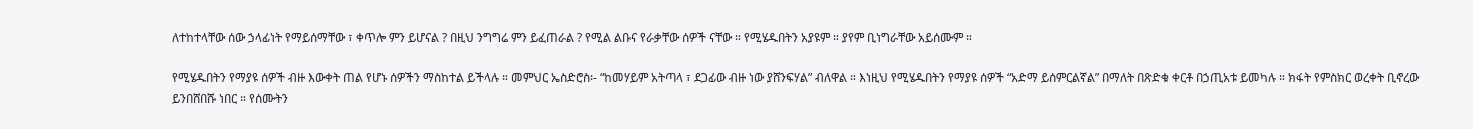ለተከተላቸው ሰው ኃላፊነት የማይሰማቸው ፣ ቀጥሎ ምን ይሆናል ? በዚህ ንግግሬ ምን ይፈጠራል ? የሚል ልቡና የራቃቸው ሰዎች ናቸው ። የሚሄዱበትን አያዩም ። ያየም ቢነግራቸው አይሰሙም ።

የሚሄዱበትን የማያዩ ሰዎች ብዙ እውቀት ጠል የሆኑ ሰዎችን ማስከተል ይችላሉ ። መምህር ኤስድሮስ፡- “ከመሃይም አትጣላ ፣ ደጋፊው ብዙ ነው ያሸንፍሃል” ብለዋል ። እነዚህ የሚሄዱበትን የማያዩ ሰዎች “አድማ ይሰምርልኛል” በማለት በጽድቁ ቀርቶ በኃጢአቱ ይመካሉ ። ክፋት የምስክር ወረቀት ቢኖረው ይንበሸበሹ ነበር ። የሰሙትን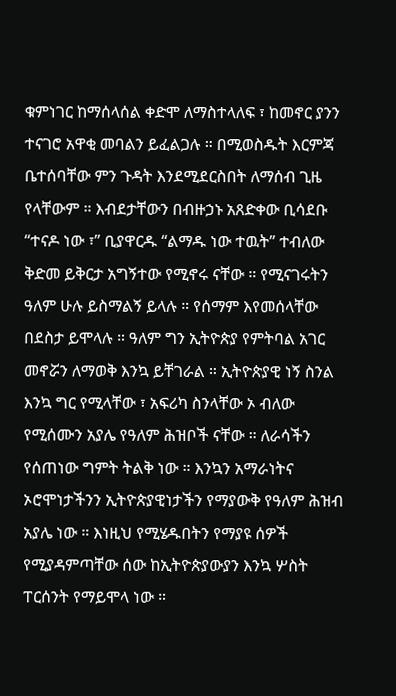ቁምነገር ከማሰላሰል ቀድሞ ለማስተላለፍ ፣ ከመኖር ያንን ተናገሮ አዋቂ መባልን ይፈልጋሉ ። በሚወስዱት እርምጃ ቤተሰባቸው ምን ጉዳት እንደሚደርስበት ለማሰብ ጊዜ የላቸውም ። እብደታቸውን በብዙኃኑ አጸድቀው ቢሳደቡ “ተናዶ ነው ፣” ቢያዋርዱ “ልማዱ ነው ተዉት” ተብለው ቅድመ ይቅርታ አግኝተው የሚኖሩ ናቸው ። የሚናገሩትን ዓለም ሁሉ ይስማልኝ ይላሉ ። የሰማም እየመሰላቸው በደስታ ይሞላሉ ። ዓለም ግን ኢትዮጵያ የምትባል አገር መኖሯን ለማወቅ እንኳ ይቸገራል ። ኢትዮጵያዊ ነኝ ስንል እንኳ ግር የሚላቸው ፣ አፍሪካ ስንላቸው ኦ ብለው የሚሰሙን አያሌ የዓለም ሕዝቦች ናቸው ። ለራሳችን የሰጠነው ግምት ትልቅ ነው ። እንኳን አማራነትና ኦሮሞነታችንን ኢትዮጵያዊነታችን የማያውቅ የዓለም ሕዝብ አያሌ ነው ። እነዚህ የሚሄዱበትን የማያዩ ሰዎች የሚያዳምጣቸው ሰው ከኢትዮጵያውያን እንኳ ሦስት ፐርሰንት የማይሞላ ነው ።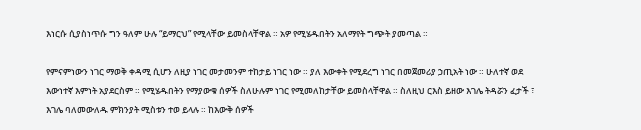እነርሱ ሲያስነጥሱ ግን ዓለም ሁሉ “ይማርህ” የሚላቸው ይመስላቸዋል ። አዎ የሚሄዱበትን አለማየት ግጭት ያመጣል ።

የምናምነውን ነገር ማወቅ ቀዳሚ ሲሆን ለዚያ ነገር መታመንም ተከታይ ነገር ነው ። ያለ እውቀት የሚደረግ ነገር በመጀመሪያ ኃጢአት ነው ። ሁለተኛ ወደ እውነተኛ እምነት አያደርስም ። የሚሄዱበትን የማያውቁ ሰዎች ስለሁሉም ነገር የሚመለከታቸው ይመስላቸዋል ። ስለዚህ ርእስ ይዘው እገሌ ትዳሯን ፈታች ፣ እገሌ ባለመውለዱ ምክንያት ሚስቱን ተወ ይላሉ ። ከእውቅ ሰዎች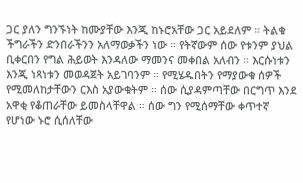ጋር ያለን ግንኙነት ከሙያቸው እንጂ ከኑሮአቸው ጋር አይደለም ። ትልቁ ችግራችን ድንበራችንን አለማወቃችን ነው ። የትኛውም ሰው የቱንም ያህል ቢቀርበን የግል ሕይወት እንዳለው ማመንና መቀበል አለብን ። እርሱነቱን እንጂ ነጻነቱን መወዳጀት አይገባንም ። የሚሄዱበትን የማያውቁ ሰዎች የሚመለከታቸውን ርእስ አያውቁትም ። ሰው ሲያዳምጣቸው በርግጥ እንደ አዋቂ የቆጠራቸው ይመስላቸዋል ። ሰው ግን የሚሰማቸው ቀጥተኛ የሆነው ኑሮ ሲሰለቸው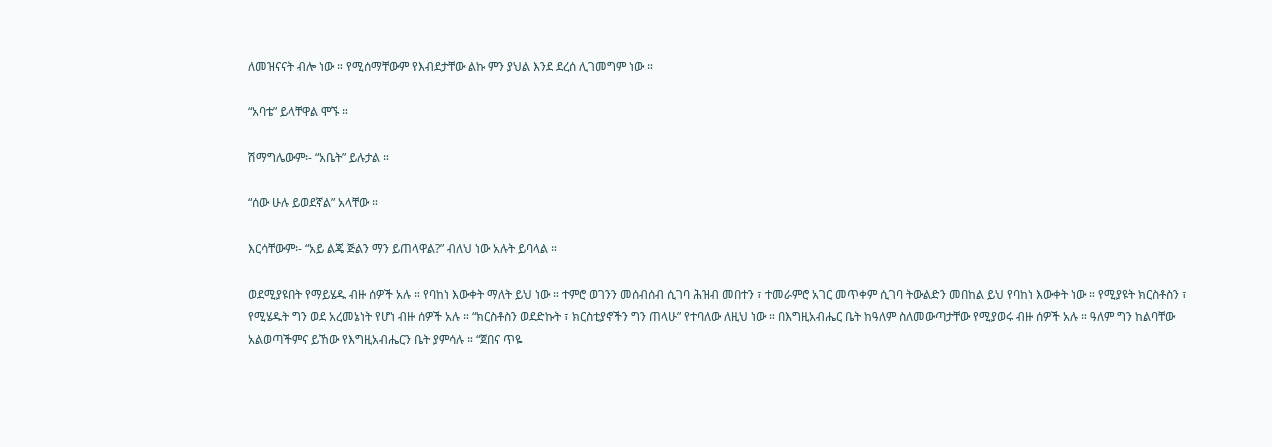ለመዝናናት ብሎ ነው ። የሚሰማቸውም የእብደታቸው ልኩ ምን ያህል እንደ ደረሰ ሊገመግም ነው ።

“አባቴ” ይላቸዋል ሞኙ ።

ሽማግሌውም፡- “አቤት” ይሉታል ።

“ሰው ሁሉ ይወደኛል” አላቸው ።

እርሳቸውም፡- “አይ ልጄ ጅልን ማን ይጠላዋል?” ብለህ ነው አሉት ይባላል ።

ወደሚያዩበት የማይሄዱ ብዙ ሰዎች አሉ ። የባከነ እውቀት ማለት ይህ ነው ። ተምሮ ወገንን መሰብሰብ ሲገባ ሕዝብ መበተን ፣ ተመራምሮ አገር መጥቀም ሲገባ ትውልድን መበከል ይህ የባከነ እውቀት ነው ። የሚያዩት ክርስቶስን ፣ የሚሄዱት ግን ወደ አረመኔነት የሆነ ብዙ ሰዎች አሉ ። “ክርስቶስን ወደድኩት ፣ ክርስቲያኖችን ግን ጠላሁ” የተባለው ለዚህ ነው ። በእግዚአብሔር ቤት ከዓለም ስለመውጣታቸው የሚያወሩ ብዙ ሰዎች አሉ ። ዓለም ግን ከልባቸው አልወጣችምና ይኸው የእግዚአብሔርን ቤት ያምሳሉ ። “ጀበና ጥዬ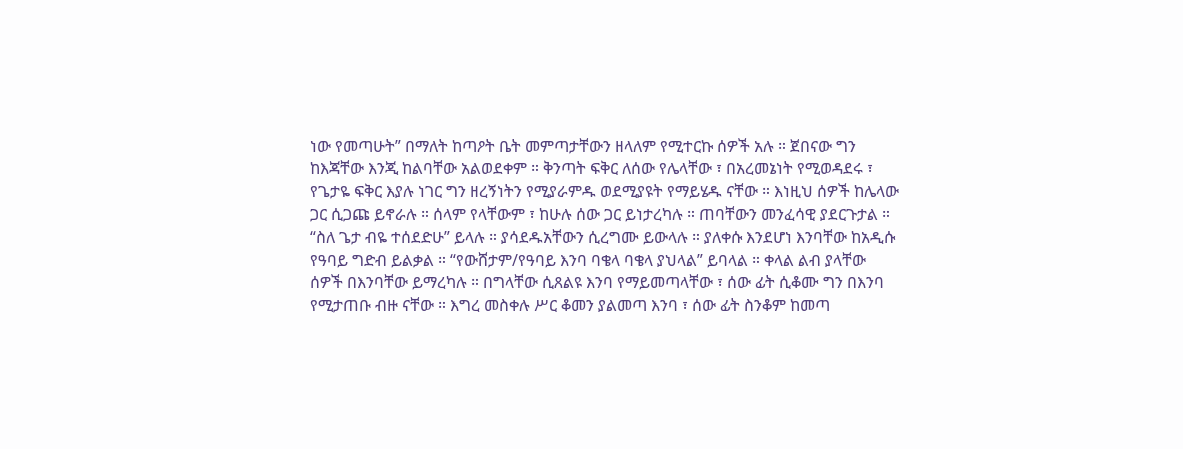ነው የመጣሁት” በማለት ከጣዖት ቤት መምጣታቸውን ዘላለም የሚተርኩ ሰዎች አሉ ። ጀበናው ግን ከእጃቸው እንጂ ከልባቸው አልወደቀም ። ቅንጣት ፍቅር ለሰው የሌላቸው ፣ በአረመኔነት የሚወዳደሩ ፣ የጌታዬ ፍቅር እያሉ ነገር ግን ዘረኝነትን የሚያራምዱ ወደሚያዩት የማይሄዱ ናቸው ። እነዚህ ሰዎች ከሌላው ጋር ሲጋጩ ይኖራሉ ። ሰላም የላቸውም ፣ ከሁሉ ሰው ጋር ይነታረካሉ ። ጠባቸውን መንፈሳዊ ያደርጉታል ። “ስለ ጌታ ብዬ ተሰደድሁ” ይላሉ ። ያሳደዱአቸውን ሲረግሙ ይውላሉ ። ያለቀሱ እንደሆነ እንባቸው ከአዲሱ የዓባይ ግድብ ይልቃል ። “የውሸታም/የዓባይ እንባ ባቄላ ባቄላ ያህላል” ይባላል ። ቀላል ልብ ያላቸው ሰዎች በእንባቸው ይማረካሉ ። በግላቸው ሲጸልዩ እንባ የማይመጣላቸው ፣ ሰው ፊት ሲቆሙ ግን በእንባ የሚታጠቡ ብዙ ናቸው ። እግረ መስቀሉ ሥር ቆመን ያልመጣ እንባ ፣ ሰው ፊት ስንቆም ከመጣ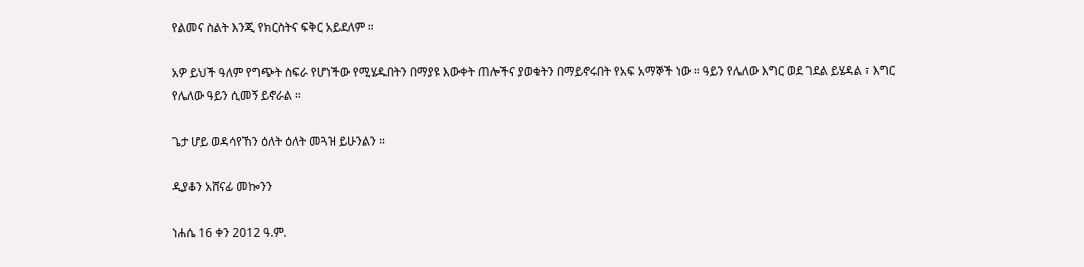የልመና ስልት እንጂ የክርስትና ፍቅር አይደለም ።

አዎ ይህች ዓለም የግጭት ስፍራ የሆነችው የሚሄዱበትን በማያዩ እውቀት ጠሎችና ያወቁትን በማይኖሩበት የአፍ አማኞች ነው ። ዓይን የሌለው እግር ወደ ገደል ይሄዳል ፣ እግር የሌለው ዓይን ሲመኝ ይኖራል ።

ጌታ ሆይ ወዳሳየኸን ዕለት ዕለት መጓዝ ይሁንልን ።

ዲያቆን አሸናፊ መኰንን

ነሐሴ 16 ቀን 2012 ዓ.ም.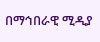በማኅበራዊ ሚዲያ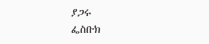ያጋሩ
ፌስቡክ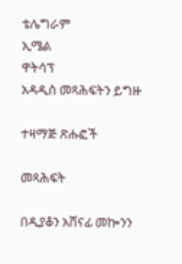ቴሌግራም
ኢሜል
ዋትሳፕ
አዳዲስ መጻሕፍትን ይግዙ

ተዛማጅ ጽሑፎች

መጻሕፍት

በዲያቆን አሸናፊ መኰንን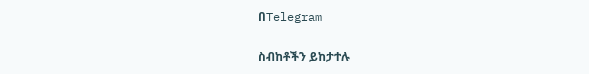በTelegram

ስብከቶችን ይከታተሉ